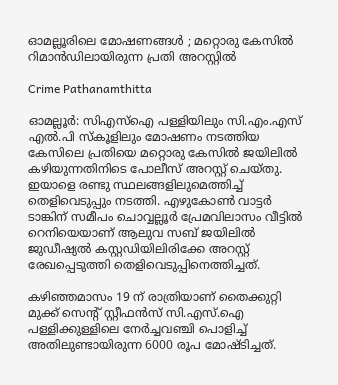ഓമല്ലൂരിലെ മോഷണങ്ങൾ ; മറ്റൊരു കേസിൽ റിമാൻഡിലായിരുന്ന പ്രതി അറസ്റ്റിൽ

Crime Pathanamthitta

ഓമല്ലൂർ: സിഎസ്‌ഐ പള്ളിയിലും സി.എം.എസ് എൽ.പി സ്‌കൂളിലും മോഷണം നടത്തിയ കേസിലെ പ്രതിയെ മറ്റൊരു കേസിൽ ജയിലിൽ കഴിയുന്നതിനിടെ പോലീസ് അറസ്റ്റ് ചെയ്തു. ഇയാളെ രണ്ടു സ്ഥലങ്ങളിലുമെത്തിച്ച് തെളിവെടുപ്പും നടത്തി. എഴുകോൺ വാട്ടർ ടാങ്കിന് സമീപം ചൊവ്വല്ലൂർ പ്രേമവിലാസം വീട്ടിൽ റെനിയെയാണ് ആലുവ സബ് ജയിലിൽ ജുഡീഷ്യൽ കസ്റ്റഡിയിലിരിക്കേ അറസ്റ്റ് രേഖപ്പെടുത്തി തെളിവെടുപ്പിനെത്തിച്ചത്.

കഴിഞ്ഞമാസം 19 ന് രാത്രിയാണ് തൈക്കുറ്റി മുക്ക് സെന്റ് സ്റ്റീഫൻസ് സി.എസ്.ഐ പള്ളിക്കുള്ളിലെ നേർച്ചവഞ്ചി പൊളിച്ച് അതിലുണ്ടായിരുന്ന 6000 രൂപ മോഷ്ടിച്ചത്.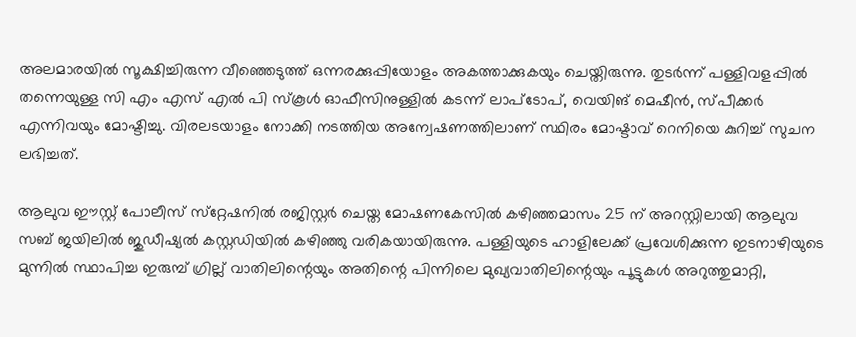അലമാരയിൽ സൂക്ഷിച്ചിരുന്ന വീഞ്ഞെടുത്ത് ഒന്നരക്കുപ്പിയോളം അകത്താക്കുകയും ചെയ്തിരുന്നു. തുടർന്ന് പള്ളിവളപ്പിൽ തന്നെയുള്ള സി എം എസ് എൽ പി സ്‌കൂൾ ഓഫീസിനുള്ളിൽ കടന്ന് ലാപ്‌ടോപ്, വെയിങ് മെഷീൻ, സ്പീക്കർ എന്നിവയും മോഷ്ടിച്ചു. വിരലടയാളം നോക്കി നടത്തിയ അന്വേഷണത്തിലാണ് സ്ഥിരം മോഷ്ടാവ് റെനിയെ കുറിച്ച് സുചന ലഭിച്ചത്.

ആലുവ ഈസ്റ്റ് പോലീസ് സ്‌റ്റേഷനിൽ രജിസ്റ്റർ ചെയ്ത മോഷണകേസിൽ കഴിഞ്ഞമാസം 25 ന് അറസ്റ്റിലായി ആലുവ സബ് ജയിലിൽ ജുഡീഷ്യൽ കസ്റ്റഡിയിൽ കഴിഞ്ഞു വരികയായിരുന്നു. പള്ളിയുടെ ഹാളിലേക്ക് പ്രവേശിക്കുന്ന ഇടനാഴിയുടെ മുന്നിൽ സ്ഥാപിച്ച ഇരുമ്പ് ഗ്രില്ല് വാതിലിന്റെയും അതിന്റെ പിന്നിലെ മുഖ്യവാതിലിന്റെയും പൂട്ടുകൾ അറുത്തുമാറ്റി,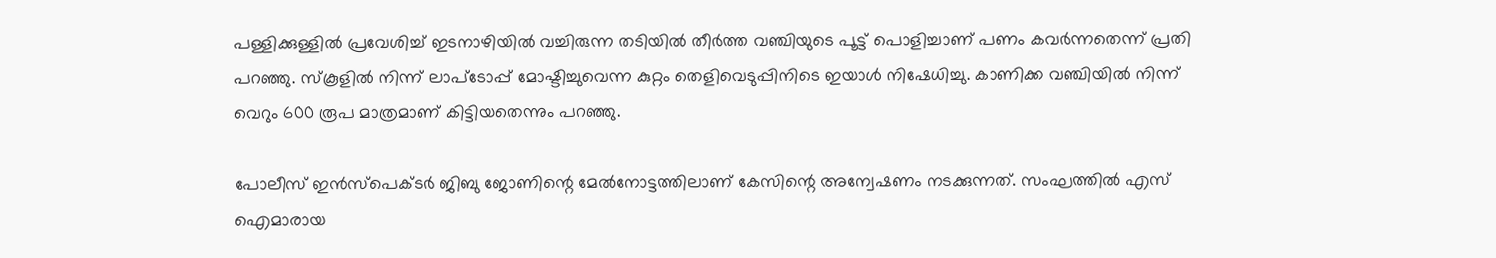പള്ളിക്കുള്ളിൽ പ്രവേശിച്ച് ഇടനാഴിയിൽ വച്ചിരുന്ന തടിയിൽ തീർത്ത വഞ്ചിയുടെ പൂട്ട് പൊളിച്ചാണ് പണം കവർന്നതെന്ന് പ്രതി പറഞ്ഞു. സ്‌കൂളിൽ നിന്ന് ലാപ്‌ടോപ്പ് മോഷ്ടിച്ചുവെന്ന കുറ്റം തെളിവെടുപ്പിനിടെ ഇയാൾ നിഷേധിച്ചു. കാണിക്ക വഞ്ചിയിൽ നിന്ന് വെറും 600 രൂപ മാത്രമാണ് കിട്ടിയതെന്നും പറഞ്ഞു.

പോലീസ് ഇൻസ്‌പെക്ടർ ജിബു ജോണിന്റെ മേൽനോട്ടത്തിലാണ് കേസിന്റെ അന്വേഷണം നടക്കുന്നത്. സംഘത്തിൽ എസ് ഐമാരായ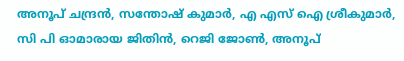അനൂപ് ചന്ദ്രൻ, സന്തോഷ് കുമാർ, എ എസ് ഐ ശ്രീകുമാർ, സി പി ഓമാരായ ജിതിൻ, റെജി ജോൺ, അനൂപ്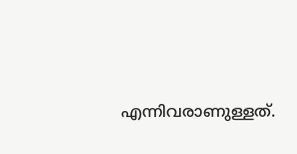എന്നിവരാണുള്ളത്.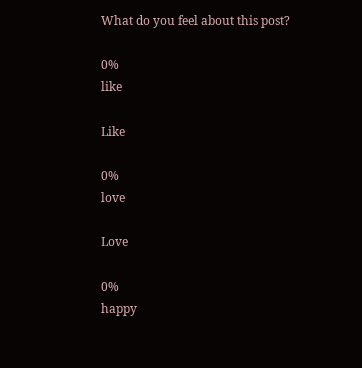What do you feel about this post?

0%
like

Like

0%
love

Love

0%
happy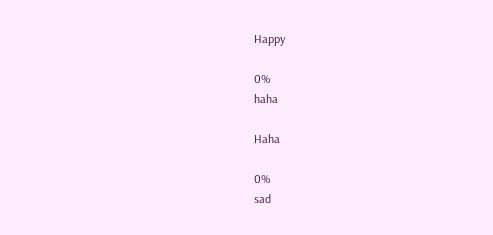Happy

0%
haha

Haha

0%
sad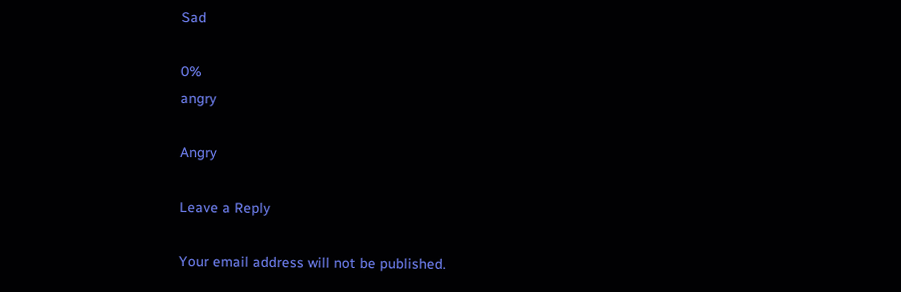Sad

0%
angry

Angry

Leave a Reply

Your email address will not be published.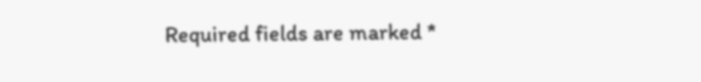Required fields are marked *